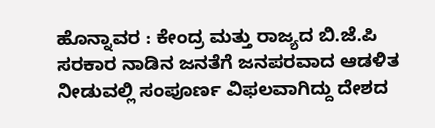ಹೊನ್ನಾವರ : ಕೇಂದ್ರ ಮತ್ತು ರಾಜ್ಯದ ಬಿ.ಜೆ.ಪಿ ಸರಕಾರ ನಾಡಿನ ಜನತೆಗೆ ಜನಪರವಾದ ಆಡಳಿತ ನೀಡುವಲ್ಲಿ ಸಂಪೂರ್ಣ ವಿಫಲವಾಗಿದ್ದು ದೇಶದ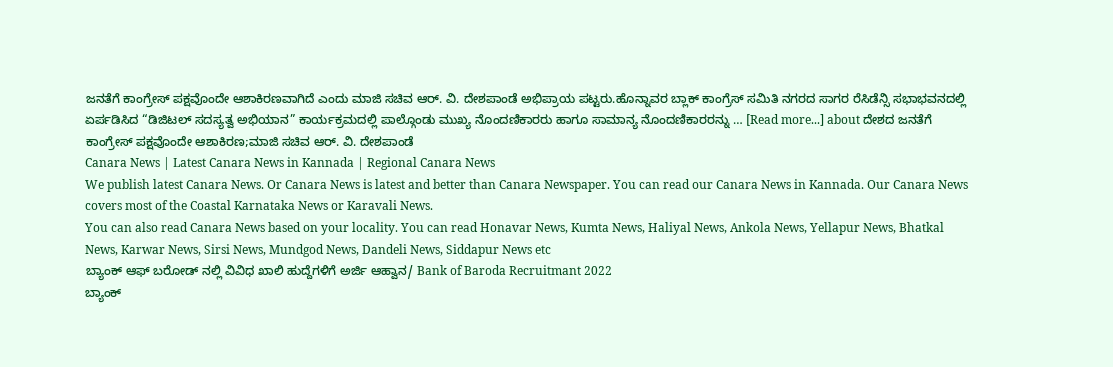ಜನತೆಗೆ ಕಾಂಗ್ರೇಸ್ ಪಕ್ಷವೊಂದೇ ಆಶಾಕಿರಣವಾಗಿದೆ ಎಂದು ಮಾಜಿ ಸಚಿವ ಆರ್. ವಿ. ದೇಶಪಾಂಡೆ ಅಭಿಪ್ರಾಯ ಪಟ್ಟರು.ಹೊನ್ನಾವರ ಬ್ಲಾಕ್ ಕಾಂಗ್ರೆಸ್ ಸಮಿತಿ ನಗರದ ಸಾಗರ ರೆಸಿಡೆನ್ಸಿ ಸಭಾಭವನದಲ್ಲಿ ಏರ್ಪಡಿಸಿದ “ಡಿಜಿಟಲ್ ಸದಸ್ಯತ್ವ ಅಭಿಯಾನ” ಕಾರ್ಯಕ್ರಮದಲ್ಲಿ ಪಾಲ್ಗೊಂಡು ಮುಖ್ಯ ನೊಂದಣಿಕಾರರು ಹಾಗೂ ಸಾಮಾನ್ಯ ನೊಂದಣಿಕಾರರನ್ನು … [Read more...] about ದೇಶದ ಜನತೆಗೆ ಕಾಂಗ್ರೇಸ್ ಪಕ್ಷವೊಂದೇ ಆಶಾಕಿರಣ;ಮಾಜಿ ಸಚಿವ ಆರ್. ವಿ. ದೇಶಪಾಂಡೆ
Canara News | Latest Canara News in Kannada | Regional Canara News
We publish latest Canara News. Or Canara News is latest and better than Canara Newspaper. You can read our Canara News in Kannada. Our Canara News covers most of the Coastal Karnataka News or Karavali News.
You can also read Canara News based on your locality. You can read Honavar News, Kumta News, Haliyal News, Ankola News, Yellapur News, Bhatkal News, Karwar News, Sirsi News, Mundgod News, Dandeli News, Siddapur News etc
ಬ್ಯಾಂಕ್ ಆಫ್ ಬರೋಡ್ ನಲ್ಲಿ ವಿವಿಧ ಖಾಲಿ ಹುದ್ದೆಗಳಿಗೆ ಅರ್ಜಿ ಆಹ್ವಾನ/ Bank of Baroda Recruitmant 2022
ಬ್ಯಾಂಕ್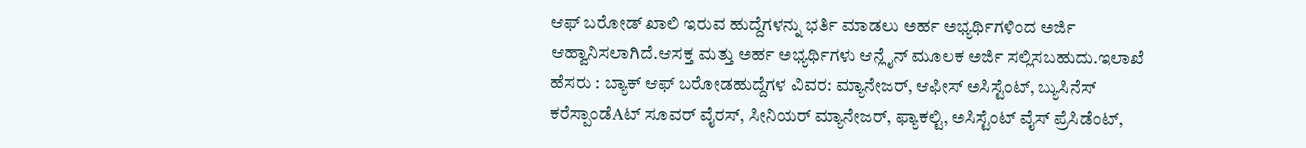ಆಫ್ ಬರೋಡ್ ಖಾಲಿ ಇರುವ ಹುದ್ದೆಗಳನ್ನು ಭರ್ತಿ ಮಾಡಲು ಅರ್ಹ ಅಭ್ಯರ್ಥಿಗಳಿಂದ ಅರ್ಜಿ ಆಹ್ವಾನಿಸಲಾಗಿದೆ.ಆಸಕ್ತ ಮತ್ತು ಅರ್ಹ ಅಭ್ಯರ್ಥಿಗಳು ಆನ್ಲೈನ್ ಮೂಲಕ ಅರ್ಜಿ ಸಲ್ಲಿಸಬಹುದು.ಇಲಾಖೆ ಹೆಸರು : ಬ್ಯಾಕ್ ಆಫ್ ಬರೋಡಹುದ್ದೆಗಳ ವಿವರ: ಮ್ಯಾನೇಜರ್, ಆಫೀಸ್ ಅಸಿಸ್ಟೆಂಟ್, ಬ್ಯುಸಿನೆಸ್ ಕರೆಸ್ಪಾಂಡೆAಟ್ ಸೂವರ್ ವೈರಸ್, ಸೀನಿಯರ್ ಮ್ಯಾನೇಜರ್, ಫ್ಯಾಕಲ್ಟಿ, ಅಸಿಸ್ಟೆಂಟ್ ವೈಸ್ ಪ್ರೆಸಿಡೆಂಟ್,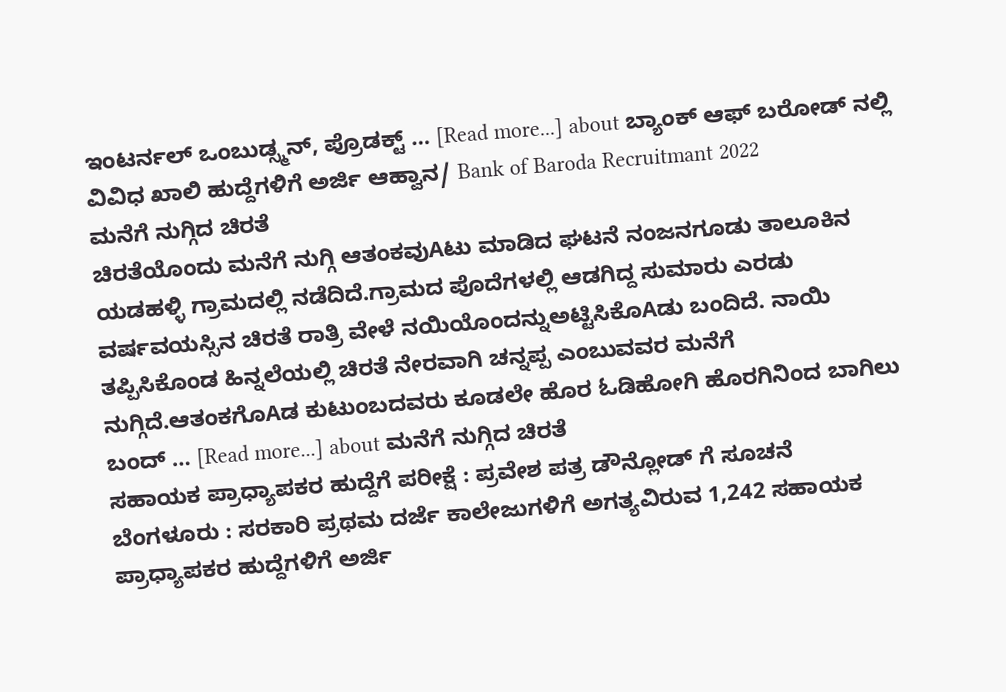ಇಂಟರ್ನಲ್ ಒಂಬುಡ್ಸ್ಮನ್, ಪ್ರೊಡಕ್ಟ್ … [Read more...] about ಬ್ಯಾಂಕ್ ಆಫ್ ಬರೋಡ್ ನಲ್ಲಿ ವಿವಿಧ ಖಾಲಿ ಹುದ್ದೆಗಳಿಗೆ ಅರ್ಜಿ ಆಹ್ವಾನ/ Bank of Baroda Recruitmant 2022
ಮನೆಗೆ ನುಗ್ಗಿದ ಚಿರತೆ
ಚಿರತೆಯೊಂದು ಮನೆಗೆ ನುಗ್ಗಿ ಆತಂಕವುAಟು ಮಾಡಿದ ಘಟನೆ ನಂಜನಗೂಡು ತಾಲೂಕಿನ ಯಡಹಳ್ಳಿ ಗ್ರಾಮದಲ್ಲಿ ನಡೆದಿದೆ.ಗ್ರಾಮದ ಪೊದೆಗಳಲ್ಲಿ ಆಡಗಿದ್ದ ಸುಮಾರು ಎರಡು ವರ್ಷವಯಸ್ಸಿನ ಚಿರತೆ ರಾತ್ರಿ ವೇಳೆ ನಯಿಯೊಂದನ್ನುಅಟ್ಟಿಸಿಕೊAಡು ಬಂದಿದೆ. ನಾಯಿ ತಪ್ಪಿಸಿಕೊಂಡ ಹಿನ್ನಲೆಯಲ್ಲಿ ಚಿರತೆ ನೇರವಾಗಿ ಚನ್ನಪ್ಪ ಎಂಬುವವರ ಮನೆಗೆ ನುಗ್ಗಿದೆ.ಆತಂಕಗೊAಡ ಕುಟುಂಬದವರು ಕೂಡಲೇ ಹೊರ ಓಡಿಹೋಗಿ ಹೊರಗಿನಿಂದ ಬಾಗಿಲು ಬಂದ್ … [Read more...] about ಮನೆಗೆ ನುಗ್ಗಿದ ಚಿರತೆ
ಸಹಾಯಕ ಪ್ರಾಧ್ಯಾಪಕರ ಹುದ್ದೆಗೆ ಪರೀಕ್ಷೆ : ಪ್ರವೇಶ ಪತ್ರ ಡೌನ್ಲೋಡ್ ಗೆ ಸೂಚನೆ
ಬೆಂಗಳೂರು : ಸರಕಾರಿ ಪ್ರಥಮ ದರ್ಜೆ ಕಾಲೇಜುಗಳಿಗೆ ಅಗತ್ಯವಿರುವ 1,242 ಸಹಾಯಕ ಪ್ರಾಧ್ಯಾಪಕರ ಹುದ್ದೆಗಳಿಗೆ ಅರ್ಜಿ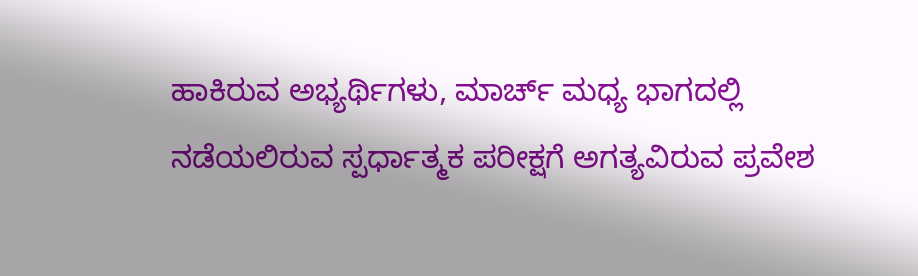ಹಾಕಿರುವ ಅಭ್ಯರ್ಥಿಗಳು, ಮಾರ್ಚ್ ಮಧ್ಯ ಭಾಗದಲ್ಲಿ ನಡೆಯಲಿರುವ ಸ್ಪರ್ಧಾತ್ಮಕ ಪರೀಕ್ಷಗೆ ಅಗತ್ಯವಿರುವ ಪ್ರವೇಶ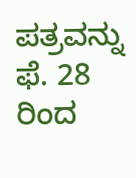ಪತ್ರವನ್ನು ಫೆ. 28 ರಿಂದ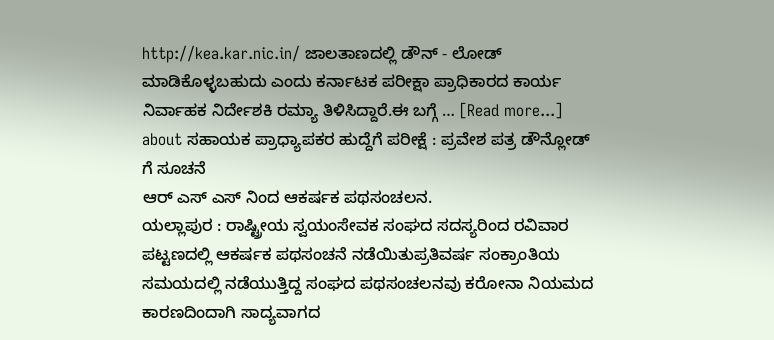http://kea.kar.nic.in/ ಜಾಲತಾಣದಲ್ಲಿ ಡೌನ್ - ಲೋಡ್ ಮಾಡಿಕೊಳ್ಳಬಹುದು ಎಂದು ಕರ್ನಾಟಕ ಪರೀಕ್ಷಾ ಪ್ರಾಧಿಕಾರದ ಕಾರ್ಯ ನಿರ್ವಾಹಕ ನಿರ್ದೇಶಕಿ ರಮ್ಯಾ ತಿಳಿಸಿದ್ದಾರೆ.ಈ ಬಗ್ಗೆ … [Read more...] about ಸಹಾಯಕ ಪ್ರಾಧ್ಯಾಪಕರ ಹುದ್ದೆಗೆ ಪರೀಕ್ಷೆ : ಪ್ರವೇಶ ಪತ್ರ ಡೌನ್ಲೋಡ್ ಗೆ ಸೂಚನೆ
ಆರ್ ಎಸ್ ಎಸ್ ನಿಂದ ಆಕರ್ಷಕ ಪಥಸಂಚಲನ.
ಯಲ್ಲಾಪುರ : ರಾಷ್ಟ್ರೀಯ ಸ್ವಯಂಸೇವಕ ಸಂಘದ ಸದಸ್ಯರಿಂದ ರವಿವಾರ ಪಟ್ಟಣದಲ್ಲಿ ಆಕರ್ಷಕ ಪಥಸಂಚನೆ ನಡೆಯಿತುಪ್ರತಿವರ್ಷ ಸಂಕ್ರಾಂತಿಯ ಸಮಯದಲ್ಲಿ ನಡೆಯುತ್ತಿದ್ದ ಸಂಘದ ಪಥಸಂಚಲನವು ಕರೋನಾ ನಿಯಮದ ಕಾರಣದಿಂದಾಗಿ ಸಾದ್ಯವಾಗದ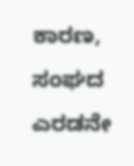ಕಾರಣ, ಸಂಘದ ಎರಡನೇ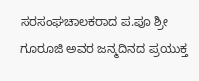ಸರಸಂಘಚಾಲಕರಾದ ಪ.ಪೂ ಶ್ರೀ ಗೂರೂಜಿ ಅವರ ಜನ್ಮದಿನದ ಪ್ರಯುಕ್ತ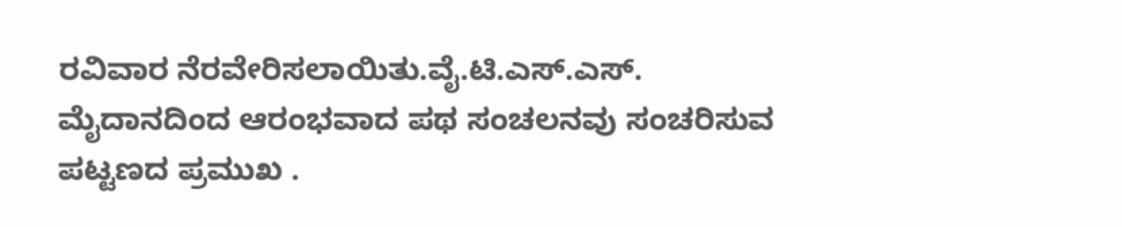ರವಿವಾರ ನೆರವೇರಿಸಲಾಯಿತು.ವೈ.ಟಿ.ಎಸ್.ಎಸ್. ಮೈದಾನದಿಂದ ಆರಂಭವಾದ ಪಥ ಸಂಚಲನವು ಸಂಚರಿಸುವ ಪಟ್ಟಣದ ಪ್ರಮುಖ .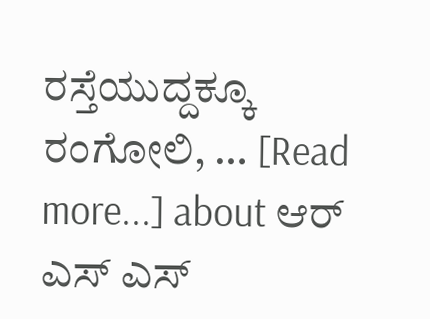ರಸ್ತೆಯುದ್ದಕ್ಕೂ ರಂಗೋಲಿ, … [Read more...] about ಆರ್ ಎಸ್ ಎಸ್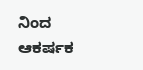ನಿಂದ ಆಕರ್ಷಕ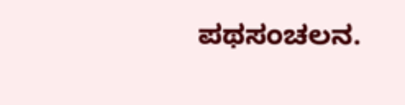ಪಥಸಂಚಲನ.